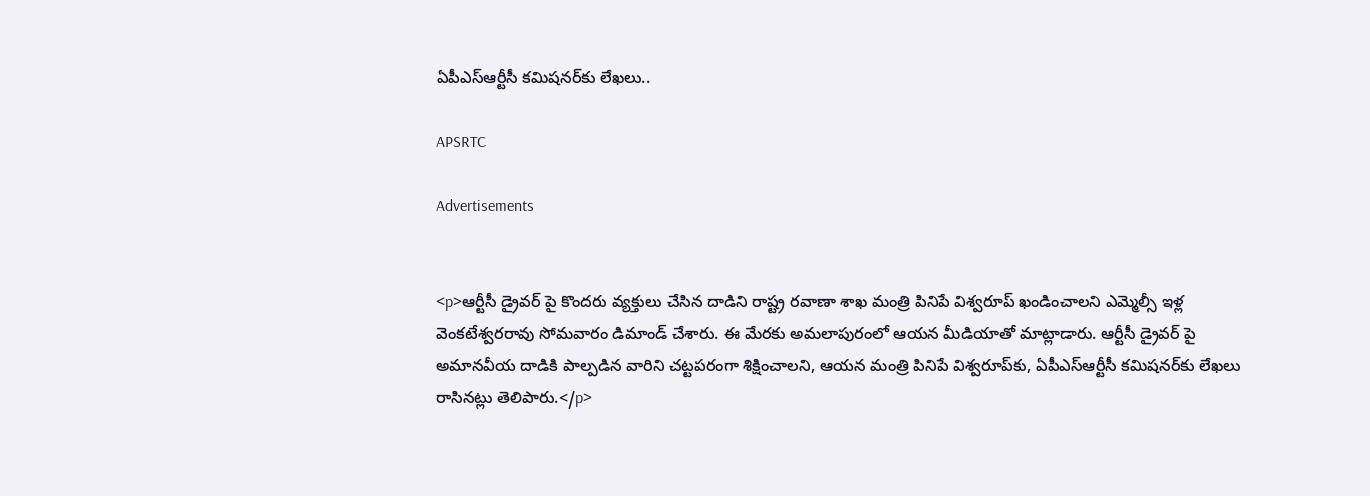ఏపీఎస్ఆర్టీసీ కమిషనర్‌కు లేఖలు..

APSRTC

Advertisements


<p>ఆర్టీసీ డ్రైవర్ పై కొందరు వ్యక్తులు చేసిన దాడిని రాష్ట్ర రవాణా శాఖ మంత్రి పినిపే విశ్వరూప్ ఖండించాలని ఎమ్మెల్సీ ఇళ్ల వెంకటేశ్వరరావు సోమవారం డిమాండ్ చేశారు. ఈ మేరకు అమలాపురంలో ఆయన మీడియాతో మాట్లాడారు. ఆర్టీసీ డ్రైవర్ పై అమానవీయ దాడికి పాల్పడిన వారిని చట్టపరంగా శిక్షించాలని, ఆయన మంత్రి పినిపే విశ్వరూప్‌కు, ఏపీఎస్ఆర్టీసీ కమిషనర్‌కు లేఖలు రాసినట్లు తెలిపారు.</p>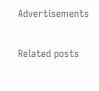Advertisements

Related posts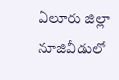ఏలూరు జిల్లా నూజివీడులో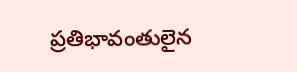ప్రతిభావంతులైన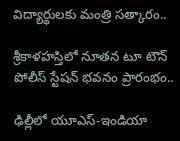విద్యార్థులకు మంత్రి సత్కారం..

శ్రీకాళహస్తిలో నూతన టూ టౌన్ పోలీస్ స్టేషన్ భవనం ప్రారంభం..

ఢిల్లీలో యూఎస్-ఇండియా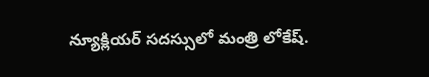న్యూక్లియర్ సదస్సులో మంత్రి లోకేష్‌.